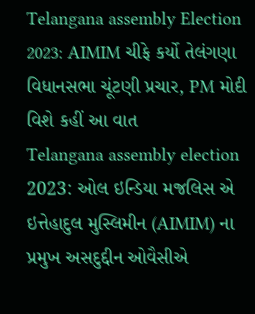Telangana assembly Election 2023: AIMIM ચીફે કર્યો તેલંગણા વિધાનસભા ચૂંટણી પ્રચાર, PM મોદી વિશે કહીં આ વાત
Telangana assembly election 2023: ઓલ ઇન્ડિયા મજલિસ એ ઇત્તેહાદુલ મુસ્લિમીન (AIMIM) ના પ્રમુખ અસદુદ્દીન ઓવૈસીએ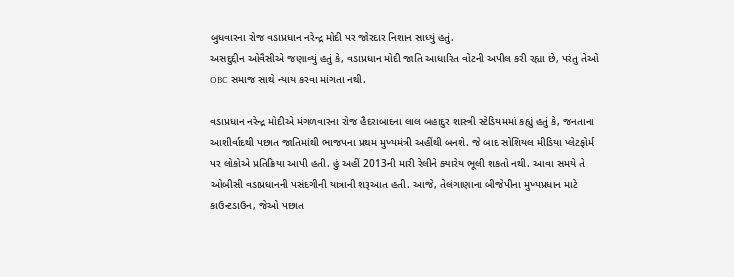બુધવારના રોજ વડાપ્રધાન નરેન્દ્ર મોદી પર જોરદાર નિશાન સાધ્યું હતું.
અસદુદ્દીન ઓવૈસીએ જણાવ્યું હતું કે, વડાપ્રધાન મોદી જાતિ આધારિત વોટની અપીલ કરી રહ્યા છે, પરંતુ તેઓ OBC સમાજ સાથે ન્યાય કરવા માંગતા નથી.

વડાપ્રધાન નરેન્દ્ર મોદીએ મંગળવારના રોજ હૈદરાબાદના લાલ બહાદુર શાસ્ત્રી સ્ટેડિયમમાં કહ્યું હતું કે, જનતાના આશીર્વાદથી પછાત જાતિમાંથી ભાજપના પ્રથમ મુખ્યમંત્રી અહીંથી બનશે. જે બાદ સોશિયલ મીડિયા પ્લેટફોર્મ પર લોકોએ પ્રતિક્રિયા આપી હતી. હું અહીં 2013ની મારી રેલીને ક્યારેય ભૂલી શકતો નથી. આવા સમયે તે ઓબીસી વડાપ્રધાનની પસંદગીની યાત્રાની શરૂઆત હતી. આજે, તેલંગાણાના બીજેપીના મુખ્યપ્રધાન માટે કાઉન્ટડાઉન, જેઓ પછાત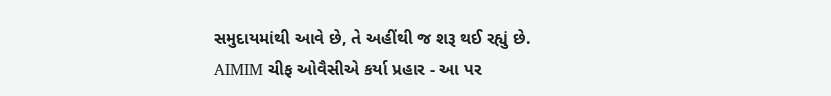સમુદાયમાંથી આવે છે, તે અહીંથી જ શરૂ થઈ રહ્યું છે.
AIMIM ચીફ ઓવૈસીએ કર્યા પ્રહાર - આ પર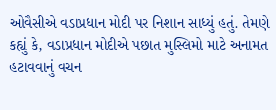ઓવૈસીએ વડાપ્રધાન મોદી પર નિશાન સાધ્યું હતું. તેમણે કહ્યું કે, વડાપ્રધાન મોદીએ પછાત મુસ્લિમો માટે અનામત હટાવવાનું વચન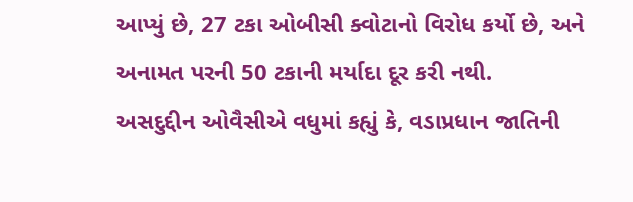આપ્યું છે, 27 ટકા ઓબીસી ક્વોટાનો વિરોધ કર્યો છે, અને અનામત પરની 50 ટકાની મર્યાદા દૂર કરી નથી.
અસદુદ્દીન ઓવૈસીએ વધુમાં કહ્યું કે, વડાપ્રધાન જાતિની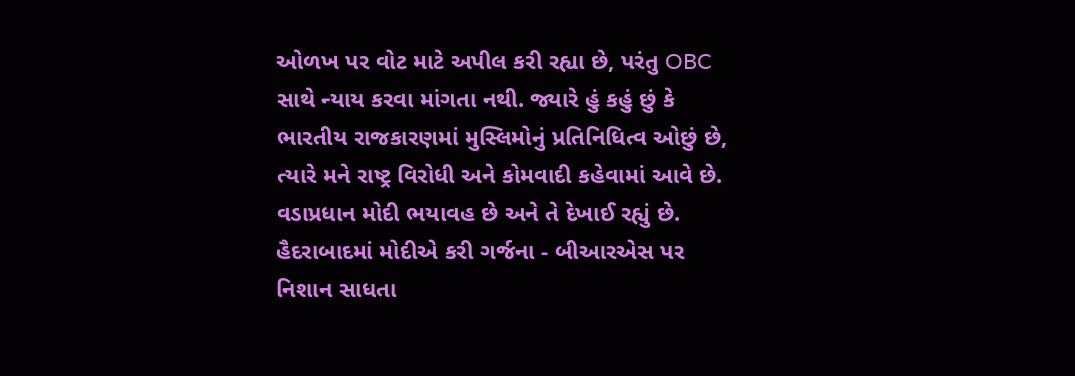ઓળખ પર વોટ માટે અપીલ કરી રહ્યા છે, પરંતુ OBC સાથે ન્યાય કરવા માંગતા નથી. જ્યારે હું કહું છું કે ભારતીય રાજકારણમાં મુસ્લિમોનું પ્રતિનિધિત્વ ઓછું છે, ત્યારે મને રાષ્ટ્ર વિરોધી અને કોમવાદી કહેવામાં આવે છે. વડાપ્રધાન મોદી ભયાવહ છે અને તે દેખાઈ રહ્યું છે.
હૈદરાબાદમાં મોદીએ કરી ગર્જના - બીઆરએસ પર નિશાન સાધતા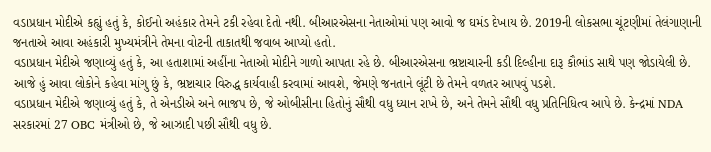વડાપ્રધાન મોદીએ કહ્યું હતું કે, કોઈનો અહંકાર તેમને ટકી રહેવા દેતો નથી. બીઆરએસના નેતાઓમાં પણ આવો જ ઘમંડ દેખાય છે. 2019ની લોકસભા ચૂંટણીમાં તેલંગાણાની જનતાએ આવા અહંકારી મુખ્યમંત્રીને તેમના વોટની તાકાતથી જવાબ આપ્યો હતો.
વડાપ્રધાન મેદીએ જણાવ્યું હતું કે, આ હતાશામાં અહીંના નેતાઓ મોદીને ગાળો આપતા રહે છે. બીઆરએસના ભ્રષ્ટાચારની કડી દિલ્હીના દારૂ કૌભાંડ સાથે પણ જોડાયેલી છે. આજે હું આવા લોકોને કહેવા માંગુ છું કે, ભ્રષ્ટાચાર વિરુદ્ધ કાર્યવાહી કરવામાં આવશે, જેમણે જનતાને લૂંટી છે તેમને વળતર આપવું પડશે.
વડાપ્રધાન મેદીએ જણાવ્યું હતું કે, તે એનડીએ અને ભાજપ છે, જે ઓબીસીના હિતોનું સૌથી વધુ ધ્યાન રાખે છે, અને તેમને સૌથી વધુ પ્રતિનિધિત્વ આપે છે. કેન્દ્રમાં NDA સરકારમાં 27 OBC મંત્રીઓ છે, જે આઝાદી પછી સૌથી વધુ છે.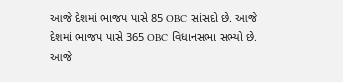આજે દેશમાં ભાજપ પાસે 85 OBC સાંસદો છે. આજે દેશમાં ભાજપ પાસે 365 OBC વિધાનસભા સભ્યો છે. આજે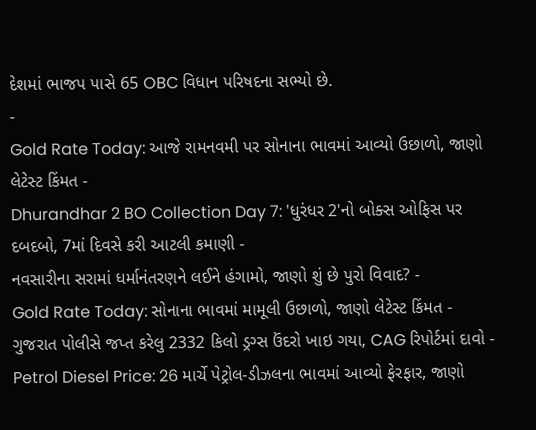દેશમાં ભાજપ પાસે 65 OBC વિધાન પરિષદના સભ્યો છે.
-
Gold Rate Today: આજે રામનવમી પર સોનાના ભાવમાં આવ્યો ઉછાળો, જાણો લેટેસ્ટ કિંમત -
Dhurandhar 2 BO Collection Day 7: 'ધુરંધર 2'નો બોક્સ ઓફિસ પર દબદબો, 7માં દિવસે કરી આટલી કમાણી -
નવસારીના સરામાં ધર્માનંતરણને લઈને હંગામો, જાણો શું છે પુરો વિવાદ? -
Gold Rate Today: સોનાના ભાવમાં મામૂલી ઉછાળો, જાણો લેટેસ્ટ કિંમત -
ગુજરાત પોલીસે જપ્ત કરેલુ 2332 કિલો ડ્રગ્સ ઉંદરો ખાઇ ગયા, CAG રિપોર્ટમાં દાવો -
Petrol Diesel Price: 26 માર્ચે પેટ્રોલ-ડીઝલના ભાવમાં આવ્યો ફેરફાર, જાણો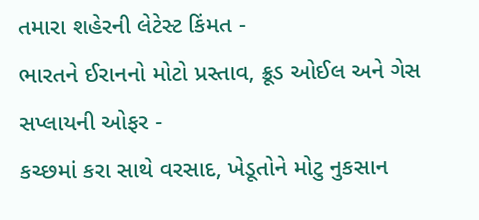તમારા શહેરની લેટેસ્ટ કિંમત -
ભારતને ઈરાનનો મોટો પ્રસ્તાવ, ક્રૂડ ઓઈલ અને ગેસ સપ્લાયની ઓફર -
કચ્છમાં કરા સાથે વરસાદ, ખેડૂતોને મોટુ નુકસાન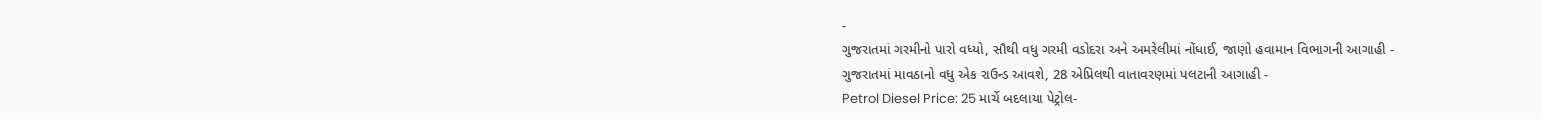-
ગુજરાતમાં ગરમીનો પારો વધ્યો, સૌથી વધુ ગરમી વડોદરા અને અમરેલીમાં નોંધાઈ, જાણો હવામાન વિભાગની આગાહી -
ગુજરાતમાં માવઠાનો વધુ એક રાઉન્ડ આવશે, 28 એપ્રિલથી વાતાવરણમાં પલટાની આગાહી -
Petrol Diesel Price: 25 માર્ચે બદલાયા પેટ્રોલ-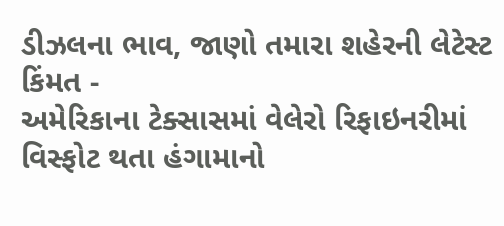ડીઝલના ભાવ, જાણો તમારા શહેરની લેટેસ્ટ કિંમત -
અમેરિકાના ટેક્સાસમાં વેલેરો રિફાઇનરીમાં વિસ્ફોટ થતા હંગામાનો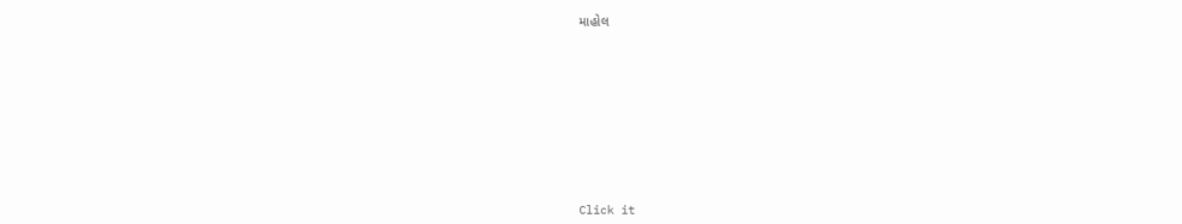માહોલ









Click it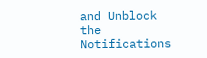and Unblock the Notifications